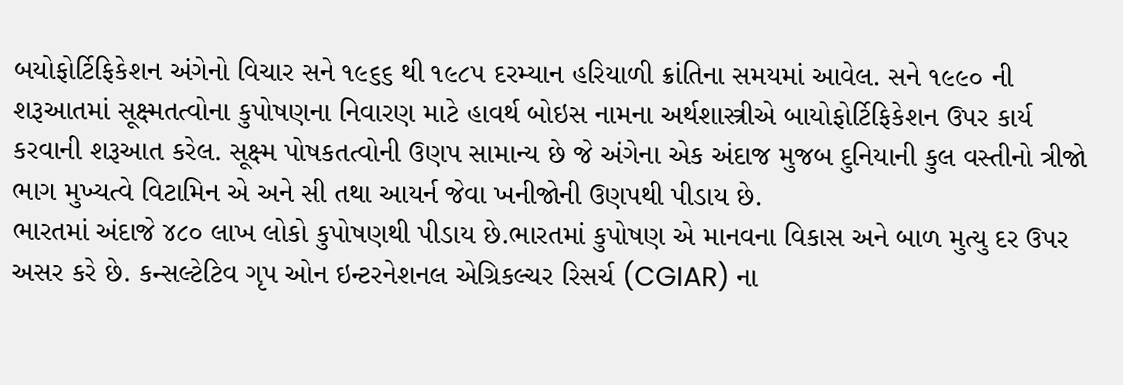બયોફોર્ટિફિકેશન અંગેનો વિચાર સને ૧૯૬૬ થી ૧૯૮૫ દરમ્યાન હરિયાળી ક્રાંતિના સમયમાં આવેલ. સને ૧૯૯૦ ની શરૂઆતમાં સૂક્ષ્મતત્વોના કુપોષણના નિવારણ માટે હાવર્થ બોઇસ નામના અર્થશાસ્ત્રીએ બાયોફોર્ટિફિકેશન ઉપર કાર્ય કરવાની શરૂઆત કરેલ. સૂક્ષ્મ પોષકતત્વોની ઉણપ સામાન્ય છે જે અંગેના એક અંદાજ મુજબ દુનિયાની કુલ વસ્તીનો ત્રીજો ભાગ મુખ્યત્વે વિટામિન એ અને સી તથા આયર્ન જેવા ખનીજોની ઉણપથી પીડાય છે.
ભારતમાં અંદાજે ૪૮૦ લાખ લોકો કુપોષણથી પીડાય છે.ભારતમાં કુપોષણ એ માનવના વિકાસ અને બાળ મુત્યુ દર ઉપર અસર કરે છે. કન્સલ્ટેટિવ ગૃપ ઓન ઇન્ટરનેશનલ એગ્રિકલ્ચર રિસર્ચ (CGIAR) ના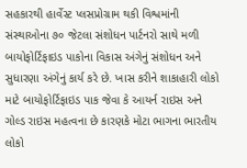સહકારથી હાર્વેસ્ટ પ્લસપ્રોગ્રામ થકી વિશ્વમાંની સંસ્થાઓના ૭૦ જેટલા સંશોધન પાર્ટનરો સાથે મળી બાયોફોર્ટિફાઇડ પાકોના વિકાસ અંગેનું સંશોધન અને સુધારણા અંગેનું કાર્ય કરે છે. ખાસ કરીને શાકાહારી લોકો માટે બાયોફોર્ટિફાઇડ પાક જેવા કે આયર્ન રાઇસ અને ગોલ્ડ રાઇસ મહત્વના છે કારણકે મોટા ભાગના ભારતીય લોકો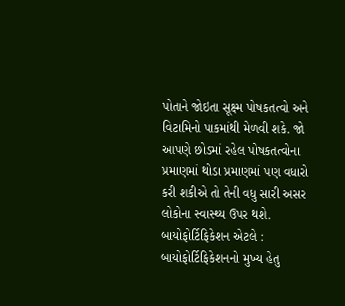પોતાને જોઇતા સૂક્ષ્મ પોષકતત્વો અને વિટામિનો પાકમાંથી મેળવી શકે. જો આપણે છોડમાં રહેલ પોષકતત્વોના પ્રમાણમાં થોડા પ્રમાણમાં પણ વધારો કરી શકીએ તો તેની વધુ સારી અસર લોકોના સ્વાસ્થ્ય ઉપર થશે.
બાયોફોર્ટિફિકેશન એટલે :
બાયોફોર્ટિફિકેશનનો મુખ્ય હેતુ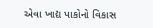એવા ખાદ્ય પાકોનો વિકાસ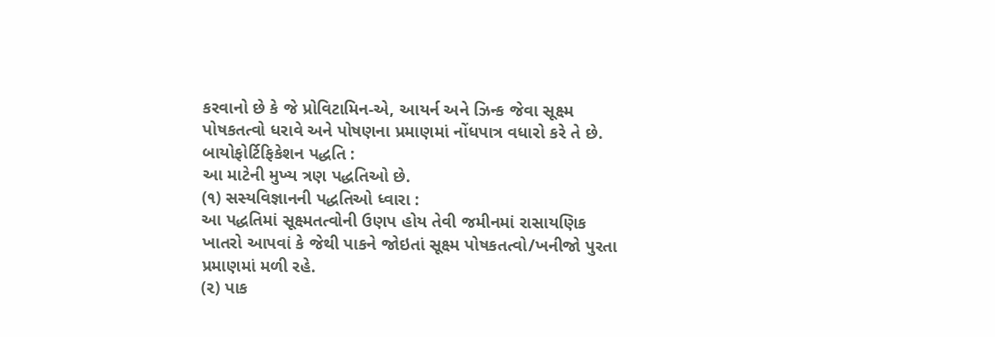કરવાનો છે કે જે પ્રોવિટામિન-એ, આયર્ન અને ઝિન્ક જેવા સૂક્ષ્મ પોષકતત્વો ધરાવે અને પોષણના પ્રમાણમાં નોંધપાત્ર વધારો કરે તે છે.
બાયોફોર્ટિફિકેશન પદ્ધતિ :
આ માટેની મુખ્ય ત્રણ પદ્ધતિઓ છે.
(૧) સસ્યવિજ્ઞાનની પદ્ધતિઓ ધ્વારા :
આ પદ્ધતિમાં સૂક્ષ્મતત્વોની ઉણપ હોય તેવી જમીનમાં રાસાયણિક ખાતરો આપવાં કે જેથી પાકને જોઇતાં સૂક્ષ્મ પોષકતત્વો/ખનીજો પુરતા પ્રમાણમાં મળી રહે.
(૨) પાક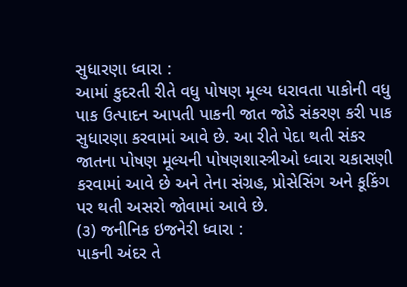સુધારણા ધ્વારા :
આમાં કુદરતી રીતે વધુ પોષણ મૂલ્ય ધરાવતા પાકોની વધુ પાક ઉત્પાદન આપતી પાકની જાત જોડે સંકરણ કરી પાક સુધારણા કરવામાં આવે છે. આ રીતે પેદા થતી સંકર જાતના પોષણ મૂલ્યની પોષણશાસ્ત્રીઓ ધ્વારા ચકાસણી કરવામાં આવે છે અને તેના સંગ્રહ, પ્રોસેસિંગ અને કૂકિંગ પર થતી અસરો જોવામાં આવે છે.
(૩) જનીનિક ઇજનેરી ધ્વારા :
પાકની અંદર તે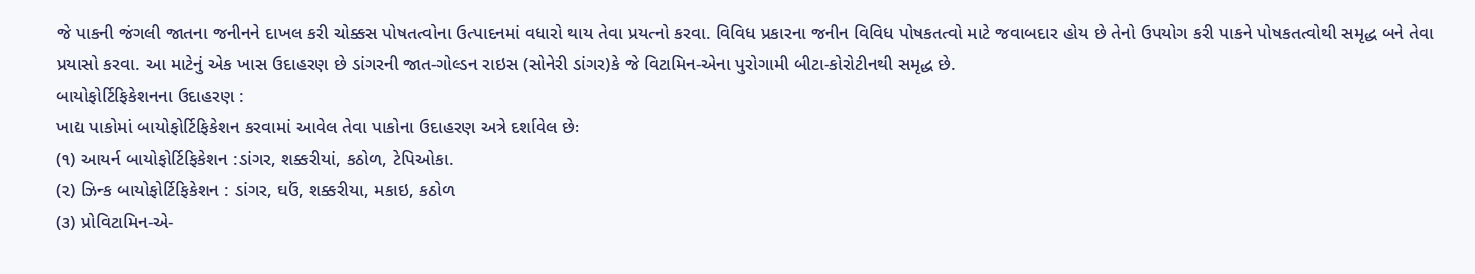જે પાકની જંગલી જાતના જનીનને દાખલ કરી ચોક્કસ પોષતત્વોના ઉત્પાદનમાં વધારો થાય તેવા પ્રયત્નો કરવા. વિવિધ પ્રકારના જનીન વિવિધ પોષકતત્વો માટે જવાબદાર હોય છે તેનો ઉપયોગ કરી પાકને પોષકતત્વોથી સમૃદ્ધ બને તેવા પ્રયાસો કરવા. આ માટેનું એક ખાસ ઉદાહરણ છે ડાંગરની જાત-ગોલ્ડન રાઇસ (સોનેરી ડાંગર)કે જે વિટામિન-એના પુરોગામી બીટા-કોરોટીનથી સમૃદ્ધ છે.
બાયોફોર્ટિફિકેશનના ઉદાહરણ :
ખાદ્ય પાકોમાં બાયોફોર્ટિફિકેશન કરવામાં આવેલ તેવા પાકોના ઉદાહરણ અત્રે દર્શાવેલ છેઃ
(૧) આયર્ન બાયોફોર્ટિફિકેશન :ડાંગર, શક્કરીયાં, કઠોળ, ટેપિઓકા.
(૨) ઝિન્ક બાયોફોર્ટિફિકેશન : ડાંગર, ઘઉં, શક્કરીયા, મકાઇ, કઠોળ
(૩) પ્રોવિટામિન-એ-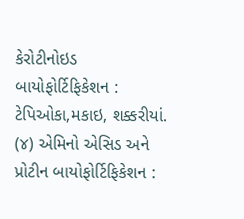કેરોટીનોઇડ બાયોફોર્ટિફિકેશન : ટેપિઓકા,મકાઇ, શક્કરીયાં.
(૪) એમિનો એસિડ અને પ્રોટીન બાયોફોર્ટિફિકેશન :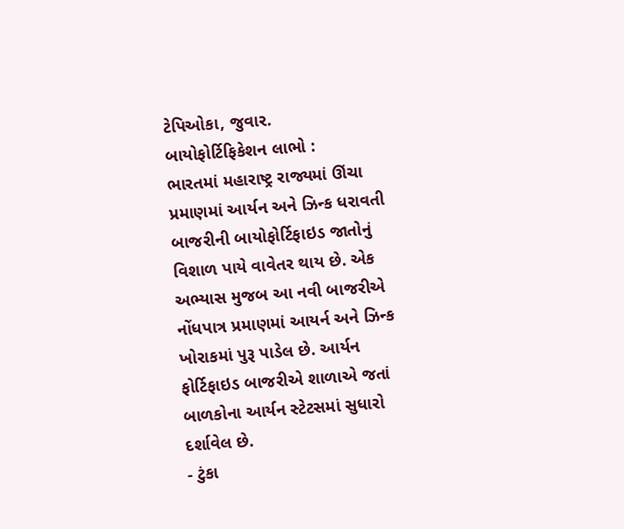ટેપિઓકા, જુવાર.
બાયોફોર્ટિફિકેશન લાભો :
ભારતમાં મહારાષ્ટ્ર રાજ્યમાં ઊંચા પ્રમાણમાં આર્યન અને ઝિન્ક ધરાવતી બાજરીની બાયોફોર્ટિફાઇડ જાતોનું વિશાળ પાયે વાવેતર થાય છે. એક અભ્યાસ મુજબ આ નવી બાજરીએ નોંધપાત્ર પ્રમાણમાં આયર્ન અને ઝિન્ક ખોરાકમાં પુરૂ પાડેલ છે. આર્યન ફોર્ટિફાઇડ બાજરીએ શાળાએ જતાં બાળકોના આર્યન સ્ટેટસમાં સુધારો દર્શાવેલ છે.
- ટુંકા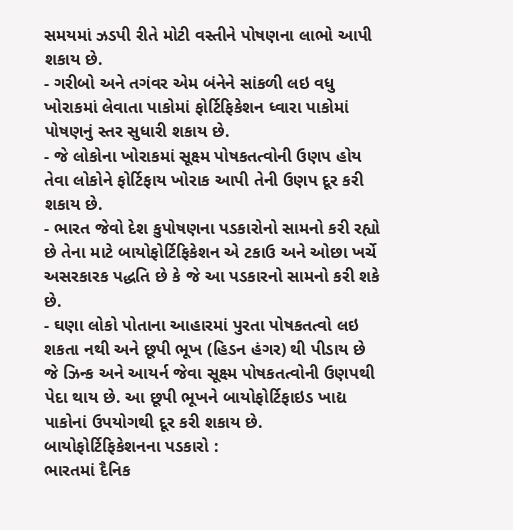સમયમાં ઝડપી રીતે મોટી વસ્તીને પોષણના લાભો આપી શકાય છે.
- ગરીબો અને તગંવર એમ બંનેને સાંકળી લઇ વધુ ખોરાકમાં લેવાતા પાકોમાં ફોર્ટિફિકેશન ધ્વારા પાકોમાં પોષણનું સ્તર સુધારી શકાય છે.
- જે લોકોના ખોરાકમાં સૂક્ષ્મ પોષકતત્વોની ઉણપ હોય તેવા લોકોને ફોર્ટિફાય ખોરાક આપી તેની ઉણપ દૂર કરી શકાય છે.
- ભારત જેવો દેશ કુપોષણના પડકારોનો સામનો કરી રહ્યો છે તેના માટે બાયોફોર્ટિફિકેશન એ ટકાઉ અને ઓછા ખર્ચે અસરકારક પદ્ધતિ છે કે જે આ પડકારનો સામનો કરી શકે છે.
- ઘણા લોકો પોતાના આહારમાં પુરતા પોષકતત્વો લઇ શકતા નથી અને છૂપી ભૂખ (હિડન હંગર) થી પીડાય છે જે ઝિન્ક અને આયર્ન જેવા સૂક્ષ્મ પોષકતત્વોની ઉણપથી પેદા થાય છે. આ છૂપી ભૂખને બાયોફોર્ટિફાઇડ ખાદ્ય પાકોનાં ઉપયોગથી દૂર કરી શકાય છે.
બાયોફોર્ટિફિકેશનના પડકારો :
ભારતમાં દૈનિક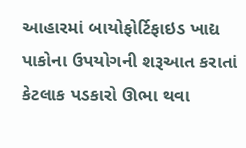આહારમાં બાયોફોર્ટિફાઇડ ખાદ્ય પાકોના ઉપયોગની શરૂઆત કરાતાં કેટલાક પડકારો ઊભા થવા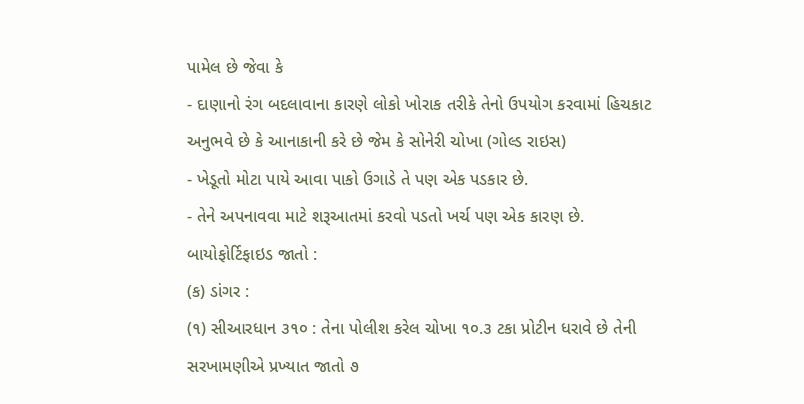પામેલ છે જેવા કે
- દાણાનો રંગ બદલાવાના કારણે લોકો ખોરાક તરીકે તેનો ઉપયોગ કરવામાં હિચકાટ અનુભવે છે કે આનાકાની કરે છે જેમ કે સોનેરી ચોખા (ગોલ્ડ રાઇસ)
- ખેડૂતો મોટા પાયે આવા પાકો ઉગાડે તે પણ એક પડકાર છે.
- તેને અપનાવવા માટે શરૂઆતમાં કરવો પડતો ખર્ચ પણ એક કારણ છે.
બાયોફોર્ટિફાઇડ જાતો :
(ક) ડાંગર :
(૧) સીઆરધાન ૩૧૦ : તેના પોલીશ કરેલ ચોખા ૧૦.૩ ટકા પ્રોટીન ધરાવે છે તેની સરખામણીએ પ્રખ્યાત જાતો ૭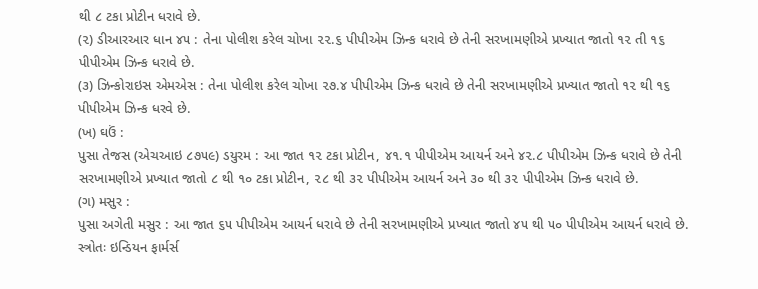થી ૮ ટકા પ્રોટીન ધરાવે છે.
(૨) ડીઆરઆર ધાન ૪૫ : તેના પોલીશ કરેલ ચોખા ૨૨.૬ પીપીએમ ઝિન્ક ધરાવે છે તેની સરખામણીએ પ્રખ્યાત જાતો ૧૨ તી ૧૬ પીપીએમ ઝિન્ક ધરાવે છે.
(૩) ઝિન્કોરાઇસ એમએસ : તેના પોલીશ કરેલ ચોખા ૨૭.૪ પીપીએમ ઝિન્ક ધરાવે છે તેની સરખામણીએ પ્રખ્યાત જાતો ૧૨ થી ૧૬ પીપીએમ ઝિન્ક ધરવે છે.
(ખ) ઘઉં :
પુસા તેજસ (એચઆઇ ૮૭૫૯) ડયુરમ : આ જાત ૧૨ ટકા પ્રોટીન, ૪૧.૧ પીપીએમ આયર્ન અને ૪૨.૮ પીપીએમ ઝિન્ક ધરાવે છે તેની સરખામણીએ પ્રખ્યાત જાતો ૮ થી ૧૦ ટકા પ્રોટીન, ૨૮ થી ૩૨ પીપીએમ આયર્ન અને ૩૦ થી ૩૨ પીપીએમ ઝિન્ક ધરાવે છે.
(ગ) મસુર :
પુસા અગેતી મસુર : આ જાત ૬૫ પીપીએમ આયર્ન ધરાવે છે તેની સરખામણીએ પ્રખ્યાત જાતો ૪૫ થી ૫૦ પીપીએમ આયર્ન ધરાવે છે.
સ્ત્રોતઃ ઇન્ડિયન ફાર્મર્સ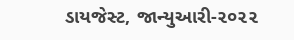ડાયજેસ્ટ, જાન્યુઆરી-૨૦૨૨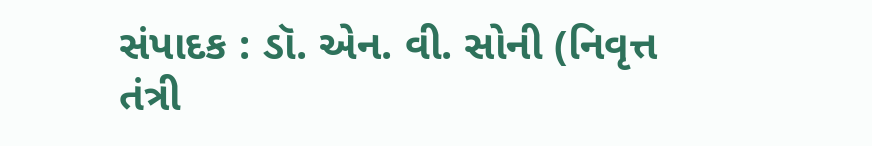સંપાદક : ડૉ. એન. વી. સોની (નિવૃત્ત તંત્રી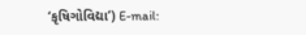‘કૃષિગોવિદ્યા’) E-mail: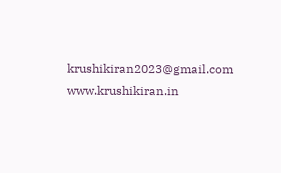krushikiran2023@gmail.com
www.krushikiran.in